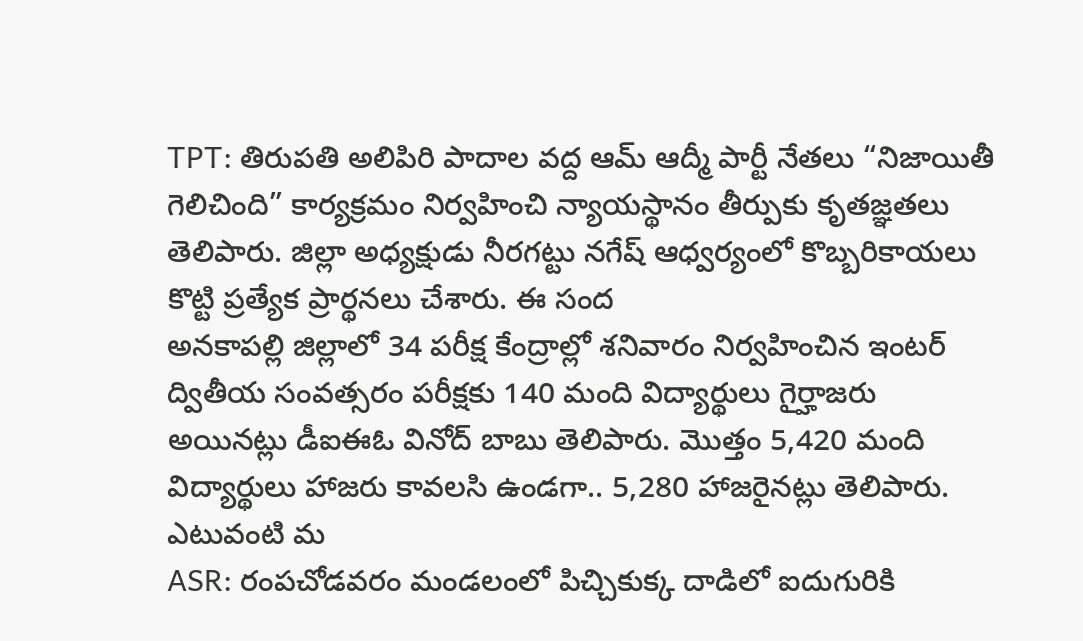TPT: తిరుపతి అలిపిరి పాదాల వద్ద ఆమ్ ఆద్మీ పార్టీ నేతలు “నిజాయితీ గెలిచింది” కార్యక్రమం నిర్వహించి న్యాయస్థానం తీర్పుకు కృతజ్ఞతలు తెలిపారు. జిల్లా అధ్యక్షుడు నీరగట్టు నగేష్ ఆధ్వర్యంలో కొబ్బరికాయలు కొట్టి ప్రత్యేక ప్రార్థనలు చేశారు. ఈ సంద
అనకాపల్లి జిల్లాలో 34 పరీక్ష కేంద్రాల్లో శనివారం నిర్వహించిన ఇంటర్ ద్వితీయ సంవత్సరం పరీక్షకు 140 మంది విద్యార్థులు గైర్హాజరు అయినట్లు డీఐఈఓ వినోద్ బాబు తెలిపారు. మొత్తం 5,420 మంది విద్యార్థులు హాజరు కావలసి ఉండగా.. 5,280 హాజరైనట్లు తెలిపారు. ఎటువంటి మ
ASR: రంపచోడవరం మండలంలో పిచ్చికుక్క దాడిలో ఐదుగురికి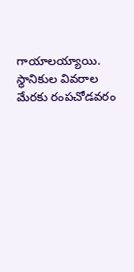గాయాలయ్యాయి. స్థానికుల వివరాల మేరకు రంపచోడవరం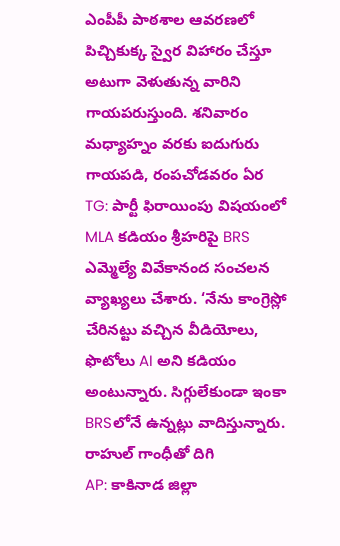ఎంపీపీ పాఠశాల ఆవరణలో పిచ్చికుక్క స్వైర విహారం చేస్తూ అటుగా వెళుతున్న వారిని గాయపరుస్తుంది. శనివారం మధ్యాహ్నం వరకు ఐదుగురు గాయపడి, రంపచోడవరం ఏర
TG: పార్టీ ఫిరాయింపు విషయంలో MLA కడియం శ్రీహరిపై BRS ఎమ్మెల్యే వివేకానంద సంచలన వ్యాఖ్యలు చేశారు. ‘నేను కాంగ్రెస్లో చేరినట్టు వచ్చిన వీడియోలు, ఫొటోలు AI అని కడియం అంటున్నారు. సిగ్గులేకుండా ఇంకా BRSలోనే ఉన్నట్లు వాదిస్తున్నారు. రాహుల్ గాంధీతో దిగి
AP: కాకినాడ జిల్లా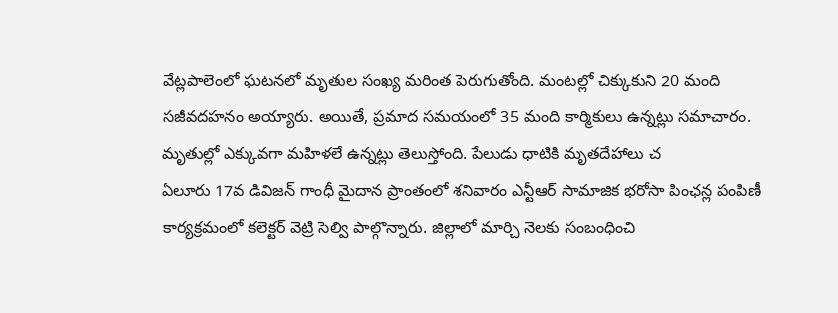వేట్లపాలెంలో ఘటనలో మృతుల సంఖ్య మరింత పెరుగుతోంది. మంటల్లో చిక్కుకుని 20 మంది సజీవదహనం అయ్యారు. అయితే, ప్రమాద సమయంలో 35 మంది కార్మికులు ఉన్నట్లు సమాచారం. మృతుల్లో ఎక్కువగా మహిళలే ఉన్నట్లు తెలుస్తోంది. పేలుడు ధాటికి మృతదేహాలు చ
ఏలూరు 17వ డివిజన్ గాంధీ మైదాన ప్రాంతంలో శనివారం ఎన్టీఆర్ సామాజిక భరోసా పింఛన్ల పంపిణీ కార్యక్రమంలో కలెక్టర్ వెట్రి సెల్వి పాల్గొన్నారు. జిల్లాలో మార్చి నెలకు సంబంధించి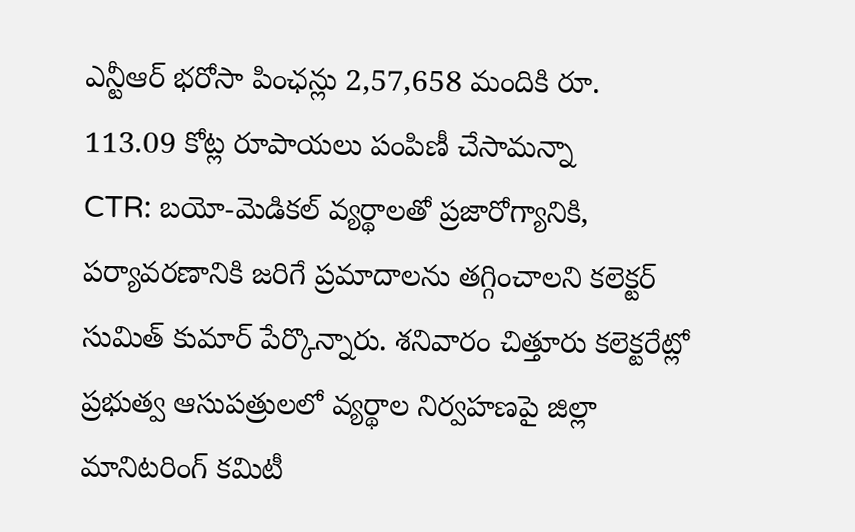ఎన్టీఆర్ భరోసా పింఛన్లు 2,57,658 మందికి రూ. 113.09 కోట్ల రూపాయలు పంపిణీ చేసామన్నా
CTR: బయో-మెడికల్ వ్యర్థాలతో ప్రజారోగ్యానికి, పర్యావరణానికి జరిగే ప్రమాదాలను తగ్గించాలని కలెక్టర్ సుమిత్ కుమార్ పేర్కొన్నారు. శనివారం చిత్తూరు కలెక్టరేట్లో ప్రభుత్వ ఆసుపత్రులలో వ్యర్థాల నిర్వహణపై జిల్లా మానిటరింగ్ కమిటీ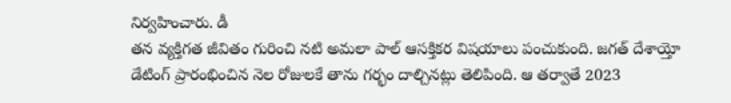నిర్వహించారు. డీ
తన వ్యక్తిగత జీవితం గురించి నటి అమలా పాల్ ఆసక్తికర విషయాలు పంచుకుంది. జగత్ దేశాయ్తో డేటింగ్ ప్రారంభించిన నెల రోజులకే తాను గర్భం దాల్చినట్లు తెలిపింది. ఆ తర్వాతే 2023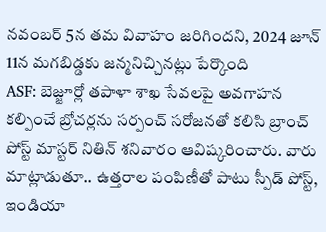నవంబర్ 5న తమ వివాహం జరిగిందని, 2024 జూన్ 11న మగబిడ్డకు జన్మనిచ్చినట్లు పేర్కొంది
ASF: బెజ్జూర్లో తపాళా శాఖ సేవలపై అవగాహన కల్పించే బ్రోచర్లను సర్పంచ్ సరోజనతో కలిసి బ్రాంచ్ పోస్ట్ మాస్టర్ నితిన్ శనివారం ఆవిష్కరించారు. వారు మాట్లాడుతూ.. ఉత్తరాల పంపిణీతో పాటు స్పీడ్ పోస్ట్, ఇండియా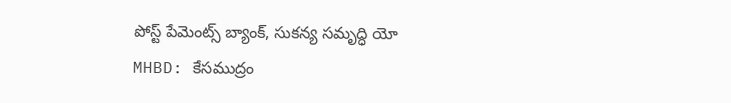పోస్ట్ పేమెంట్స్ బ్యాంక్, సుకన్య సమృద్ధి యో
MHBD: కేసముద్రం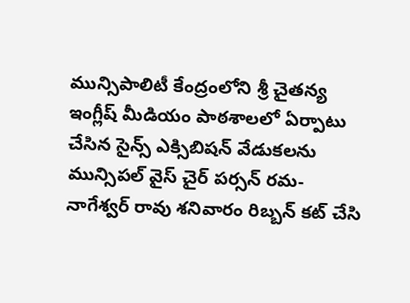మున్సిపాలిటీ కేంద్రంలోని శ్రీ చైతన్య ఇంగ్లీష్ మీడియం పాఠశాలలో ఏర్పాటు చేసిన సైన్స్ ఎక్సిబిషన్ వేడుకలను మున్సిపల్ వైస్ చైర్ పర్సన్ రమ-నాగేశ్వర్ రావు శనివారం రిబ్బన్ కట్ చేసి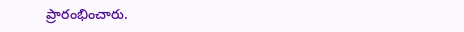ప్రారంభించారు.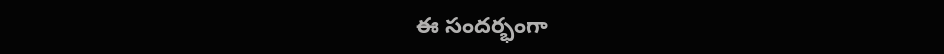ఈ సందర్భంగా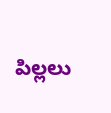పిల్లలు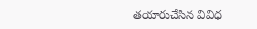తయారుచేసిన వివిధ